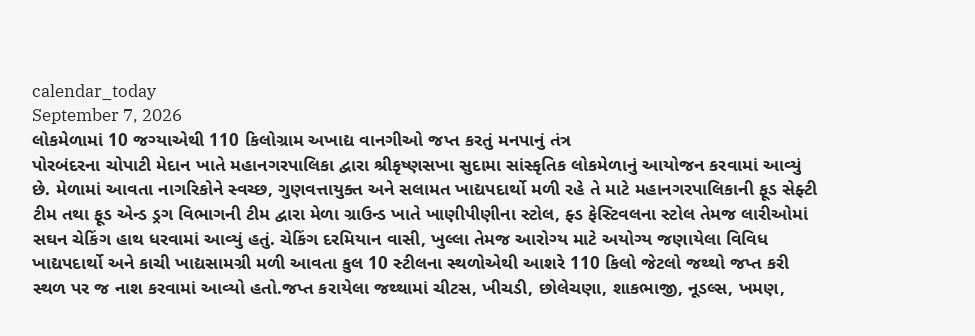calendar_today
September 7, 2026
લોકમેળામાં 10 જગ્યાએથી 110 કિલોગ્રામ અખાદ્ય વાનગીઓ જપ્ત કરતું મનપાનું તંત્ર
પોરબંદરના ચોપાટી મેદાન ખાતે મહાનગરપાલિકા દ્વારા શ્રીકૃષ્ણસખા સુદામા સાંસ્કૃતિક લોકમેળાનું આયોજન કરવામાં આવ્યું છે. મેળામાં આવતા નાગરિકોને સ્વચ્છ, ગુણવત્તાયુક્ત અને સલામત ખાદ્યપદાર્થો મળી રહે તે માટે મહાનગરપાલિકાની ફૂડ સેફ્ટી ટીમ તથા ફૂડ એન્ડ ડ્રગ વિભાગની ટીમ દ્વારા મેળા ગ્રાઉન્ડ ખાતે ખાણીપીણીના સ્ટોલ, ફ્ડ ફેસ્ટિવલના સ્ટોલ તેમજ લારીઓમાં સઘન ચેકિંગ હાથ ધરવામાં આવ્યું હતું. ચેકિંગ દરમિયાન વાસી, ખુલ્લા તેમજ આરોગ્ય માટે અયોગ્ય જણાયેલા વિવિધ ખાદ્યપદાર્થો અને કાચી ખાદ્યસામગ્રી મળી આવતા કુલ 10 સ્ટીલના સ્થળોએથી આશરે 110 કિલો જેટલો જથ્થો જપ્ત કરી સ્થળ પર જ નાશ કરવામાં આવ્યો હતો.જપ્ત કરાયેલા જથ્થામાં ચીટસ, ખીચડી, છોલેચણા, શાકભાજી, નૂડલ્સ, ખમણ,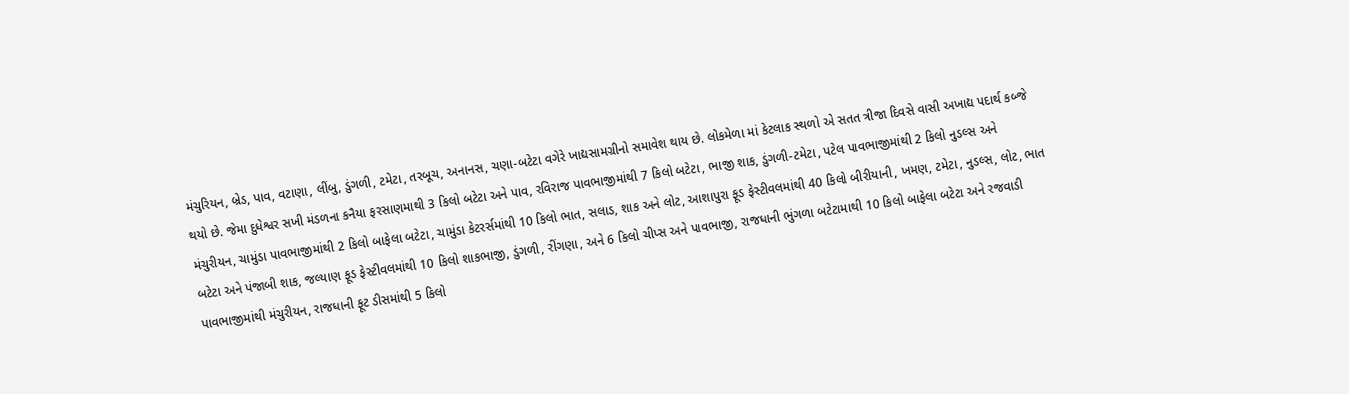મંચુરિયન, બ્રેડ, પાવ, વટાણા, લીંબુ, ડુંગળી, ટમેટા, તરબૂચ, અનાનસ, ચણા-બટેટા વગેરે ખાદ્યસામગ્રીનો સમાવેશ થાય છે. લોકમેળા માં કેટલાક સ્થળો એ સતત ત્રીજા દિવસે વાસી અખાદ્ય પદાર્થ કબ્જે થયો છે. જેમા દુધેશ્વર સખી મંડળના કનૈયા ફરસાણમાથી 3 કિલો બટેટા અને પાવ, રવિરાજ પાવભાજીમાંથી 7 કિલો બટેટા, ભાજી શાક, ડુંગળી-ટમેટા, પટેલ પાવભાજીમાંથી 2 કિલો નુડલ્સ અને મંચુરીયન, ચામુંડા પાવભાજીમાંથી 2 કિલો બાફેલા બટેટા, ચામુંડા કેટરર્સમાંથી 10 કિલો ભાત, સલાડ, શાક અને લોટ, આશાપુરા ફૂડ ફેસ્ટીવલમાંથી 40 કિલો બીરીયાની, ખમણ, ટમેટા, નુડલ્સ, લોટ, ભાત બટેટા અને પંજાબી શાક, જલ્યાણ ફૂડ ફેસ્ટીવલમાંથી 10 કિલો શાકભાજી, ડુંગળી, રીંગણા, અને 6 કિલો ચીપ્સ અને પાવભાજી, રાજધાની ભુંગળા બટેટામાથી 10 કિલો બાફેલા બટેટા અને રજવાડી પાવભાજીમાંથી મંચુરીયન, રાજધાની ફૂટ ડીસમાંથી 5 કિલો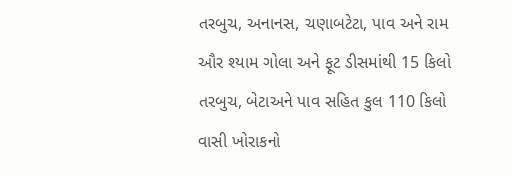તરબુચ, અનાનસ, ચણાબટેટા, પાવ અને રામ ઔર શ્યામ ગોલા અને ફૂટ ડીસમાંથી 15 કિલો તરબુચ, બેટાઅને પાવ સહિત કુલ 110 કિલો વાસી ખોરાકનો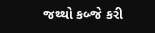જથ્થો કબ્જે કરી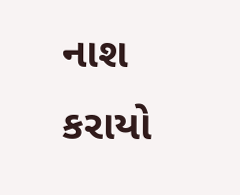નાશ કરાયો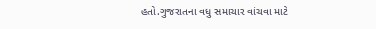હતો.ગુજરાતના વધુ સમાચાર વાંચવા માટે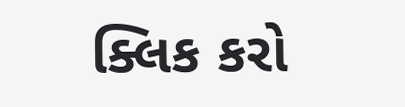ક્લિક કરો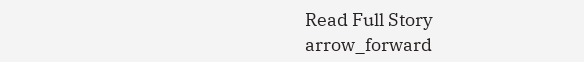Read Full Story
arrow_forward